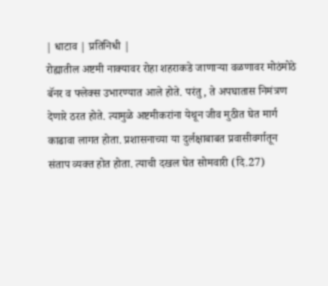| धाटाव | प्रतिनिधी |
रोह्यातील अष्टमी नाक्यावर रोहा शहराकडे जाणाऱ्या वळणावर मोठंमोठे बॅनर व फ्लेक्स उभारण्यात आले होते. परंतु, ते अपघातास निमंत्रण देणारे ठरत होते. त्यामुळे अष्टमीकरांना येथून जीव मुठीत घेत मार्ग काढावा लागत होता. प्रशासनाच्या या दुर्लक्षाबाबत प्रवासीवर्गातून संताप व्यक्त होत होता. त्याची दखल घेत सोमवारी (दि.27)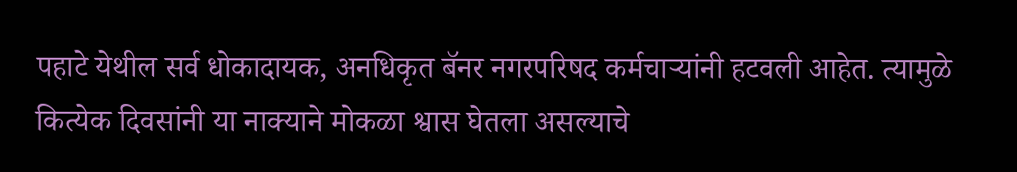पहाटे येथील सर्व धोकादायक, अनधिकृत बॅनर नगरपरिषद कर्मचाऱ्यांनी हटवली आहेत. त्यामुळे कित्येक दिवसांनी या नाक्याने मोकळा श्वास घेतला असल्याचे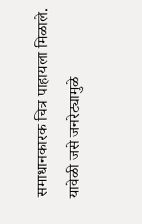समाधानकारक चित्र पाहायला मिळाले. यावेळी जसे जनरेट्यामुळे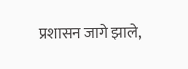प्रशासन जागे झाले,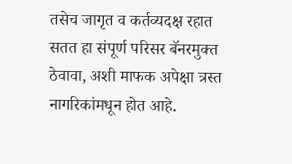तसेच जागृत व कर्तव्यदक्ष रहात सतत हा संपूर्ण परिसर बॅनरमुक्त ठेवावा, अशी माफक अपेक्षा त्रस्त नागरिकांमधून होत आहे.